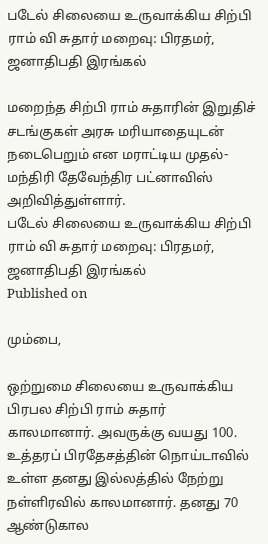படேல் சிலையை உருவாக்கிய சிற்பி ராம் வி சுதார் மறைவு: பிரதமர், ஜனாதிபதி இரங்கல்

மறைந்த சிற்பி ராம் சுதாரின் இறுதிச் சடங்குகள் அரசு மரியாதையுடன் நடைபெறும் என மராட்டிய முதல்-மந்திரி தேவேந்திர பட்னாவிஸ் அறிவித்துள்ளார்.
படேல் சிலையை உருவாக்கிய சிற்பி ராம் வி சுதார் மறைவு: பிரதமர், ஜனாதிபதி இரங்கல்
Published on

மும்பை,

ஒற்றுமை சிலையை உருவாக்கிய பிரபல சிற்பி ராம் சுதார் காலமானார். அவருக்கு வயது 100. உத்தரப் பிரதேசத்தின் நொய்டாவில் உள்ள தனது இல்லத்தில் நேற்று நள்ளிரவில் காலமானார். தனது 70 ஆண்டுகால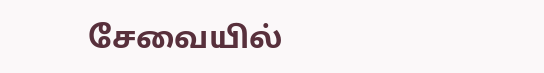சேவையில்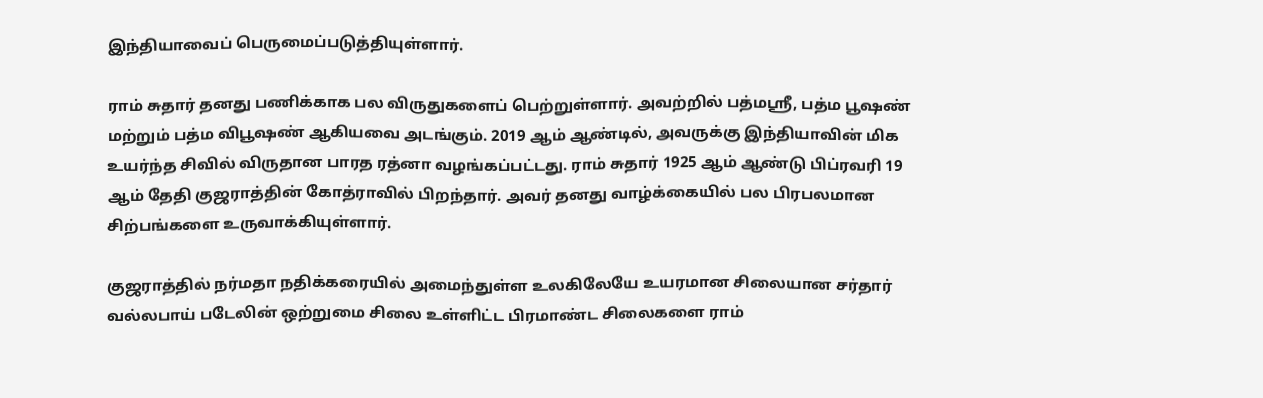இந்தியாவைப் பெருமைப்படுத்தியுள்ளார்.

ராம் சுதார் தனது பணிக்காக பல விருதுகளைப் பெற்றுள்ளார். அவற்றில் பத்மஸ்ரீ, பத்ம பூஷண் மற்றும் பத்ம விபூஷண் ஆகியவை அடங்கும். 2019 ஆம் ஆண்டில், அவருக்கு இந்தியாவின் மிக உயர்ந்த சிவில் விருதான பாரத ரத்னா வழங்கப்பட்டது. ராம் சுதார் 1925 ஆம் ஆண்டு பிப்ரவரி 19 ஆம் தேதி குஜராத்தின் கோத்ராவில் பிறந்தார். அவர் தனது வாழ்க்கையில் பல பிரபலமான சிற்பங்களை உருவாக்கியுள்ளார்.

குஜராத்தில் நர்மதா நதிக்கரையில் அமைந்துள்ள உலகிலேயே உயரமான சிலையான சர்தார் வல்லபாய் படேலின் ஒற்றுமை சிலை உள்ளிட்ட பிரமாண்ட சிலைகளை ராம்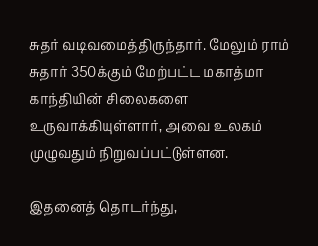சுதர் வடிவமைத்திருந்தார். மேலும் ராம் சுதார் 350க்கும் மேற்பட்ட மகாத்மா காந்தியின் சிலைகளை உருவாக்கியுள்ளார், அவை உலகம் முழுவதும் நிறுவப்பட்டுள்ளன.

இதனைத் தொடர்ந்து,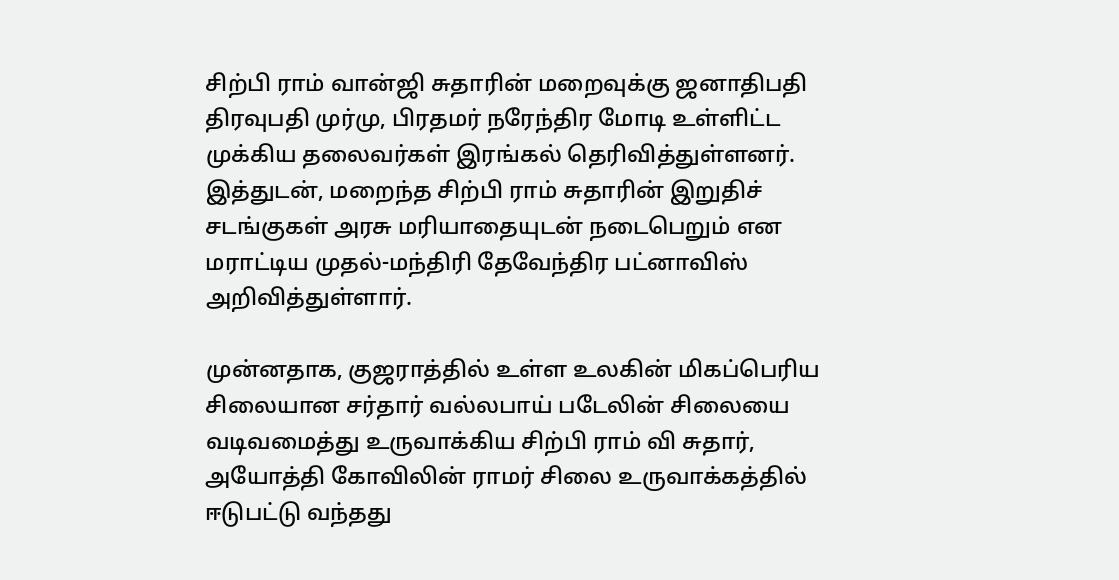சிற்பி ராம் வான்ஜி சுதாரின் மறைவுக்கு ஜனாதிபதி திரவுபதி முர்மு, பிரதமர் நரேந்திர மோடி உள்ளிட்ட முக்கிய தலைவர்கள் இரங்கல் தெரிவித்துள்ளனர். இத்துடன், மறைந்த சிற்பி ராம் சுதாரின் இறுதிச் சடங்குகள் அரசு மரியாதையுடன் நடைபெறும் என மராட்டிய முதல்-மந்திரி தேவேந்திர பட்னாவிஸ் அறிவித்துள்ளார்.

முன்னதாக, குஜராத்தில் உள்ள உலகின் மிகப்பெரிய சிலையான சர்தார் வல்லபாய் படேலின் சிலையை வடிவமைத்து உருவாக்கிய சிற்பி ராம் வி சுதார், அயோத்தி கோவிலின் ராமர் சிலை உருவாக்கத்தில் ஈடுபட்டு வந்தது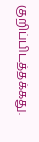குறிப்பிடத்தக்கது.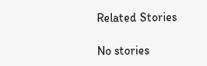Related Stories

No stories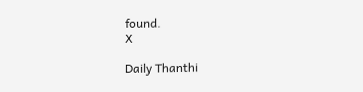found.
X

Daily Thanthi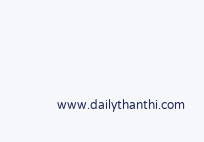www.dailythanthi.com